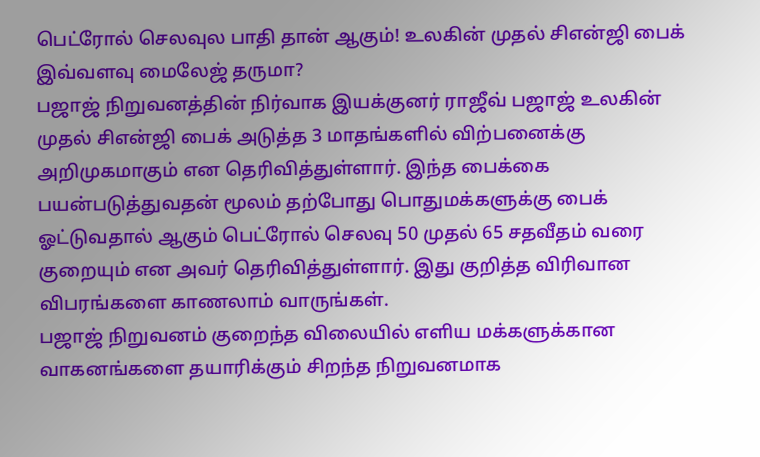பெட்ரோல் செலவுல பாதி தான் ஆகும்! உலகின் முதல் சிஎன்ஜி பைக் இவ்வளவு மைலேஜ் தருமா?
பஜாஜ் நிறுவனத்தின் நிர்வாக இயக்குனர் ராஜீவ் பஜாஜ் உலகின் முதல் சிஎன்ஜி பைக் அடுத்த 3 மாதங்களில் விற்பனைக்கு அறிமுகமாகும் என தெரிவித்துள்ளார். இந்த பைக்கை பயன்படுத்துவதன் மூலம் தற்போது பொதுமக்களுக்கு பைக் ஓட்டுவதால் ஆகும் பெட்ரோல் செலவு 50 முதல் 65 சதவீதம் வரை குறையும் என அவர் தெரிவித்துள்ளார். இது குறித்த விரிவான விபரங்களை காணலாம் வாருங்கள்.
பஜாஜ் நிறுவனம் குறைந்த விலையில் எளிய மக்களுக்கான வாகனங்களை தயாரிக்கும் சிறந்த நிறுவனமாக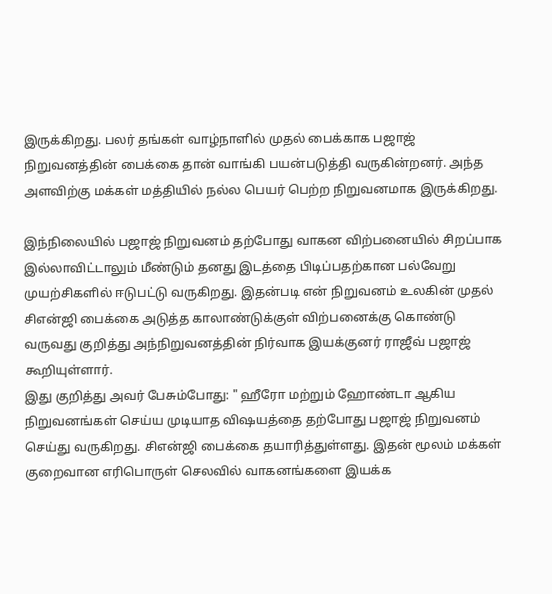இருக்கிறது. பலர் தங்கள் வாழ்நாளில் முதல் பைக்காக பஜாஜ் நிறுவனத்தின் பைக்கை தான் வாங்கி பயன்படுத்தி வருகின்றனர். அந்த அளவிற்கு மக்கள் மத்தியில் நல்ல பெயர் பெற்ற நிறுவனமாக இருக்கிறது.

இந்நிலையில் பஜாஜ் நிறுவனம் தற்போது வாகன விற்பனையில் சிறப்பாக இல்லாவிட்டாலும் மீண்டும் தனது இடத்தை பிடிப்பதற்கான பல்வேறு முயற்சிகளில் ஈடுபட்டு வருகிறது. இதன்படி என் நிறுவனம் உலகின் முதல் சிஎன்ஜி பைக்கை அடுத்த காலாண்டுக்குள் விற்பனைக்கு கொண்டு வருவது குறித்து அந்நிறுவனத்தின் நிர்வாக இயக்குனர் ராஜீவ் பஜாஜ் கூறியுள்ளார்.
இது குறித்து அவர் பேசும்போது: " ஹீரோ மற்றும் ஹோண்டா ஆகிய நிறுவனங்கள் செய்ய முடியாத விஷயத்தை தற்போது பஜாஜ் நிறுவனம் செய்து வருகிறது. சிஎன்ஜி பைக்கை தயாரித்துள்ளது. இதன் மூலம் மக்கள் குறைவான எரிபொருள் செலவில் வாகனங்களை இயக்க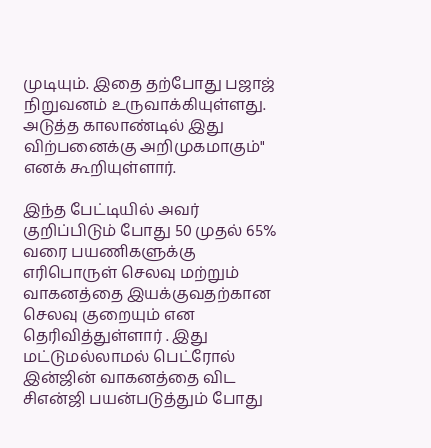முடியும். இதை தற்போது பஜாஜ் நிறுவனம் உருவாக்கியுள்ளது. அடுத்த காலாண்டில் இது விற்பனைக்கு அறிமுகமாகும்" எனக் கூறியுள்ளார்.

இந்த பேட்டியில் அவர் குறிப்பிடும் போது 50 முதல் 65% வரை பயணிகளுக்கு எரிபொருள் செலவு மற்றும் வாகனத்தை இயக்குவதற்கான செலவு குறையும் என தெரிவித்துள்ளார் . இது மட்டுமல்லாமல் பெட்ரோல் இன்ஜின் வாகனத்தை விட சிஎன்ஜி பயன்படுத்தும் போது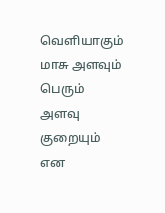வெளியாகும் மாசு அளவும் பெரும் அளவு குறையும் என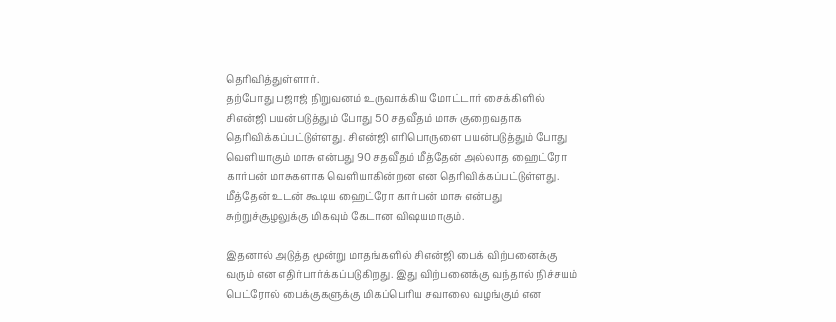தெரிவித்துள்ளார்.
தற்போது பஜாஜ் நிறுவனம் உருவாக்கிய மோட்டார் சைக்கிளில் சிஎன்ஜி பயன்படுத்தும் போது 50 சதவீதம் மாசு குறைவதாக தெரிவிக்கப்பட்டுள்ளது. சிஎன்ஜி எரிபொருளை பயன்படுத்தும் போது வெளியாகும் மாசு என்பது 90 சதவீதம் மீத்தேன் அல்லாத ஹைட்ரோ கார்பன் மாசுகளாக வெளியாகின்றன என தெரிவிக்கப்பட்டுள்ளது. மீத்தேன் உடன் கூடிய ஹைட்ரோ கார்பன் மாசு என்பது சுற்றுச்சூழலுக்கு மிகவும் கேடான விஷயமாகும்.

இதனால் அடுத்த மூன்று மாதங்களில் சிஎன்ஜி பைக் விற்பனைக்கு வரும் என எதிர்பார்க்கப்படுகிறது. இது விற்பனைக்கு வந்தால் நிச்சயம் பெட்ரோல் பைக்குகளுக்கு மிகப்பெரிய சவாலை வழங்கும் என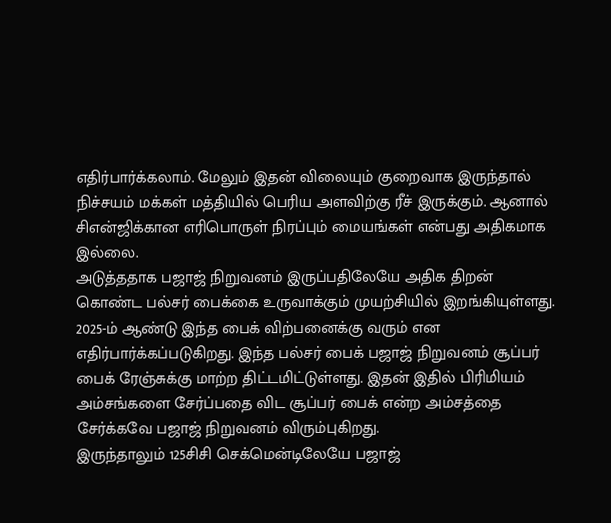எதிர்பார்க்கலாம். மேலும் இதன் விலையும் குறைவாக இருந்தால் நிச்சயம் மக்கள் மத்தியில் பெரிய அளவிற்கு ரீச் இருக்கும். ஆனால் சிஎன்ஜிக்கான எரிபொருள் நிரப்பும் மையங்கள் என்பது அதிகமாக இல்லை.
அடுத்ததாக பஜாஜ் நிறுவனம் இருப்பதிலேயே அதிக திறன் கொண்ட பல்சர் பைக்கை உருவாக்கும் முயற்சியில் இறங்கியுள்ளது. 2025-ம் ஆண்டு இந்த பைக் விற்பனைக்கு வரும் என எதிர்பார்க்கப்படுகிறது. இந்த பல்சர் பைக் பஜாஜ் நிறுவனம் சூப்பர் பைக் ரேஞ்சுக்கு மாற்ற திட்டமிட்டுள்ளது. இதன் இதில் பிரிமியம் அம்சங்களை சேர்ப்பதை விட சூப்பர் பைக் என்ற அம்சத்தை சேர்க்கவே பஜாஜ் நிறுவனம் விரும்புகிறது.
இருந்தாலும் 125சிசி செக்மென்டிலேயே பஜாஜ்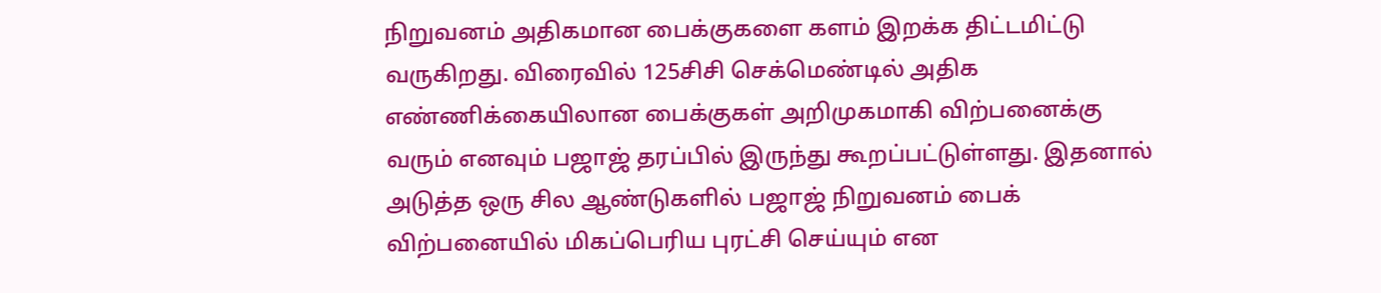நிறுவனம் அதிகமான பைக்குகளை களம் இறக்க திட்டமிட்டு வருகிறது. விரைவில் 125சிசி செக்மெண்டில் அதிக எண்ணிக்கையிலான பைக்குகள் அறிமுகமாகி விற்பனைக்கு வரும் எனவும் பஜாஜ் தரப்பில் இருந்து கூறப்பட்டுள்ளது. இதனால் அடுத்த ஒரு சில ஆண்டுகளில் பஜாஜ் நிறுவனம் பைக் விற்பனையில் மிகப்பெரிய புரட்சி செய்யும் என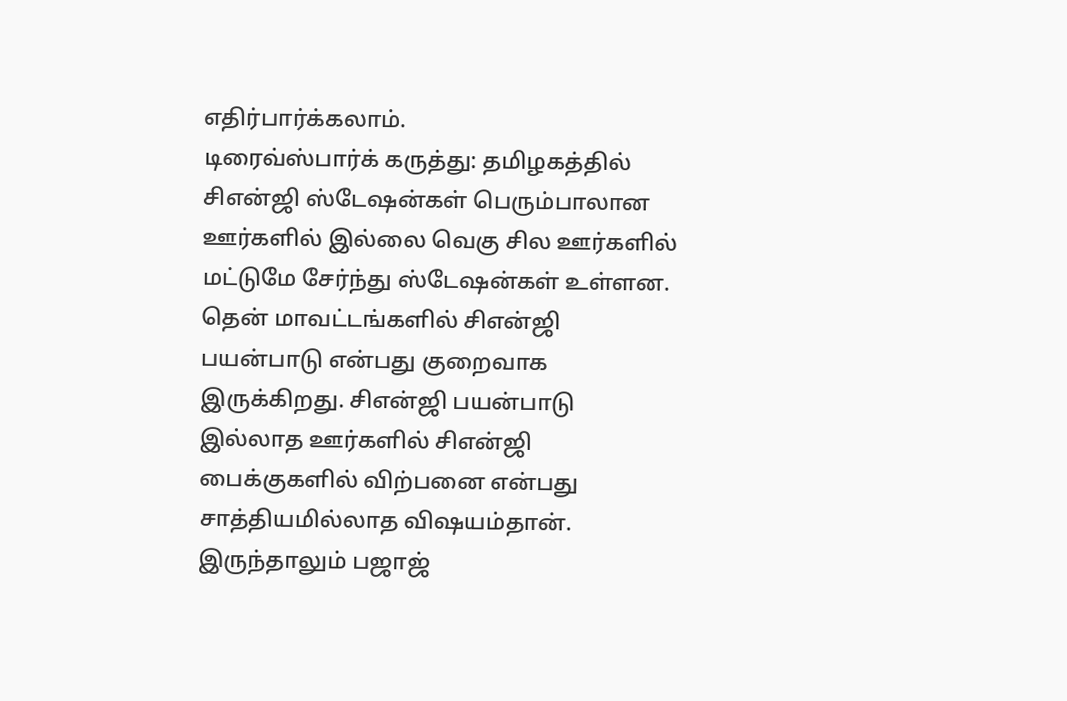எதிர்பார்க்கலாம்.
டிரைவ்ஸ்பார்க் கருத்து: தமிழகத்தில் சிஎன்ஜி ஸ்டேஷன்கள் பெரும்பாலான ஊர்களில் இல்லை வெகு சில ஊர்களில் மட்டுமே சேர்ந்து ஸ்டேஷன்கள் உள்ளன. தென் மாவட்டங்களில் சிஎன்ஜி பயன்பாடு என்பது குறைவாக இருக்கிறது. சிஎன்ஜி பயன்பாடு இல்லாத ஊர்களில் சிஎன்ஜி பைக்குகளில் விற்பனை என்பது சாத்தியமில்லாத விஷயம்தான். இருந்தாலும் பஜாஜ்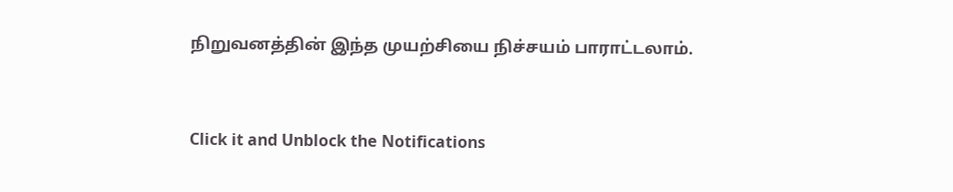நிறுவனத்தின் இந்த முயற்சியை நிச்சயம் பாராட்டலாம்.


Click it and Unblock the Notifications